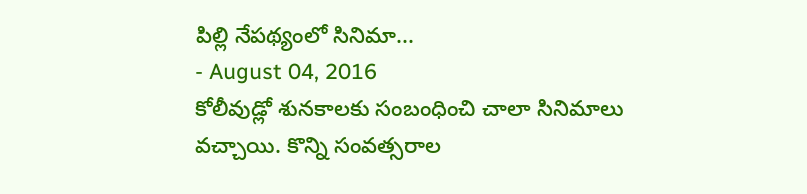పిల్లి నేపథ్యంలో సినిమా...
- August 04, 2016
కోలీవుడ్లో శునకాలకు సంబంధించి చాలా సినిమాలు వచ్చాయి. కొన్ని సంవత్సరాల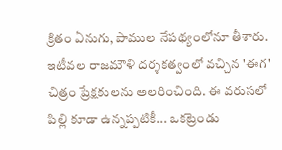క్రితం ఏనుగు, పాముల నేపథ్యంలోనూ తీశారు. ఇటీవల రాజమౌళి దర్శకత్వంలో వచ్చిన 'ఈగ' చిత్రం ప్రేక్షకులను అలరించింది. ఈ వరుసలో పిల్లి కూడా ఉన్నప్పటికీ... ఒకట్రెండు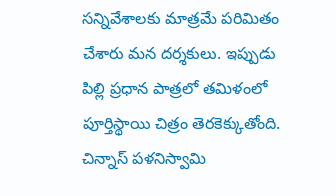సన్నివేశాలకు మాత్రమే పరిమితం చేశారు మన దర్శకులు. ఇప్పుడు పిల్లి ప్రధాన పాత్రలో తమిళంలో పూర్తిస్థాయి చిత్రం తెరకెక్కుతోంది. చిన్నాస్ పళనిస్వామి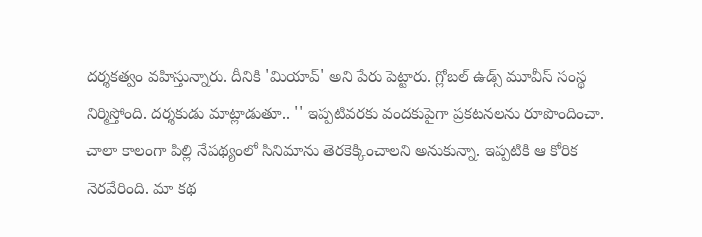దర్శకత్వం వహిస్తున్నారు. దీనికి 'మియావ్' అని పేరు పెట్టారు. గ్లోబల్ ఉడ్స్ మూవీస్ సంస్థ నిర్మిస్తోంది. దర్శకుడు మాట్లాడుతూ.. '' ఇప్పటివరకు వందకుపైగా ప్రకటనలను రూపొందించా. చాలా కాలంగా పిల్లి నేపథ్యంలో సినిమాను తెరకెక్కించాలని అనుకున్నా. ఇప్పటికి ఆ కోరిక నెరవేరింది. మా కథ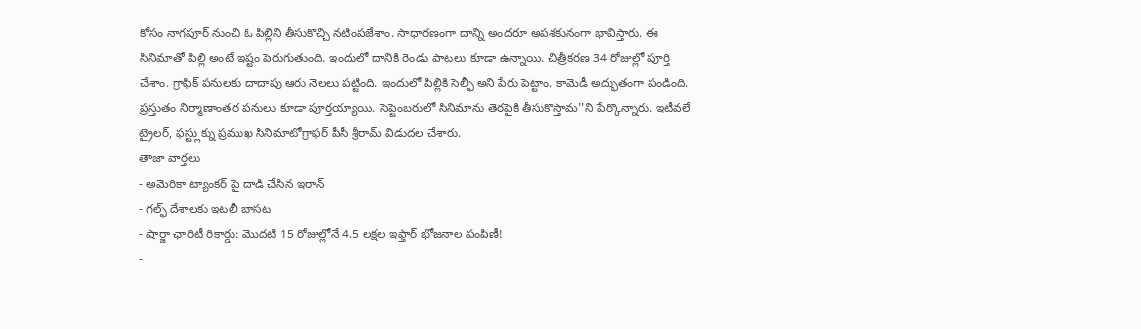కోసం నాగపూర్ నుంచి ఓ పిల్లిని తీసుకొచ్చి నటింపజేశాం. సాధారణంగా దాన్ని అందరూ అపశకునంగా భావిస్తారు. ఈ సినిమాతో పిల్లి అంటే ఇష్టం పెరుగుతుంది. ఇందులో దానికి రెండు పాటలు కూడా ఉన్నాయి. చిత్రీకరణ 34 రోజుల్లో పూర్తి చేశాం. గ్రాఫిక్ పనులకు దాదాపు ఆరు నెలలు పట్టింది. ఇందులో పిల్లికి సెల్ఫీ అని పేరు పెట్టాం. కామెడీ అద్భుతంగా పండింది. ప్రస్తుతం నిర్మాణాంతర పనులు కూడా పూర్తయ్యాయి. సెప్టెంబరులో సినిమాను తెరపైకి తీసుకొస్తామ''ని పేర్కొన్నారు. ఇటీవలే ట్రైలర్, ఫస్ట్లుక్ను ప్రముఖ సినిమాటోగ్రాఫర్ పీసీ శ్రీరామ్ విడుదల చేశారు.
తాజా వార్తలు
- అమెరికా ట్యాంకర్ పై దాడి చేసిన ఇరాన్
- గల్ఫ్ దేశాలకు ఇటలీ బాసట
- షార్జా ఛారిటీ రికార్డు: మొదటి 15 రోజుల్లోనే 4.5 లక్షల ఇఫ్తార్ భోజనాల పంపిణీ!
-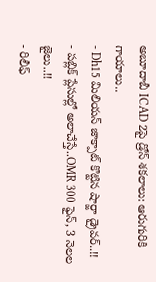అబూదాబీ ICAD 2పై డ్రోన్ శకలాలు: ఆరుగురికి గాయాలు..
- Dh15 మిలియన్ జాక్పాట్ కొట్టిన షార్జా డ్రైవర్..!!
- పబ్లిక్ ప్లేసుల్లో అలాచేస్తే..OMR 300 ఫైన్, 3 నెలల జైలు..!!
- రిలీఫ్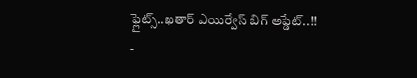ఫ్లైట్స్..ఖతార్ ఎయిర్వేస్ బిగ్ అప్డేట్..!!
-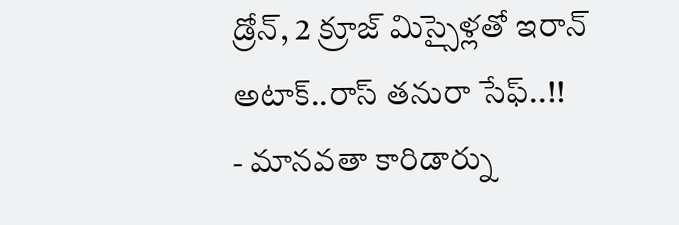డ్రోన్, 2 క్రూజ్ మిస్సైళ్లతో ఇరాన్ అటాక్..రాస్ తనురా సేఫ్..!!
- మానవతా కారిడార్ను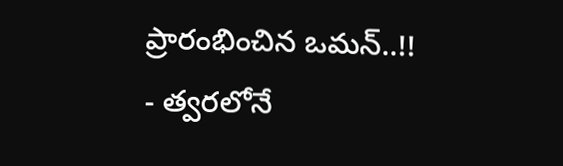ప్రారంభించిన ఒమన్..!!
- త్వరలోనే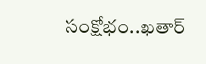సంక్షోభం..ఖతార్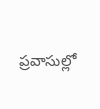ప్రవాసుల్లో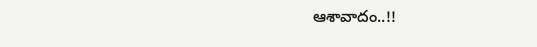ఆశావాదం..!!